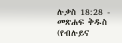ሉቃስ 18:28 - መጽሐፍ ቅዱስ (የብሉይና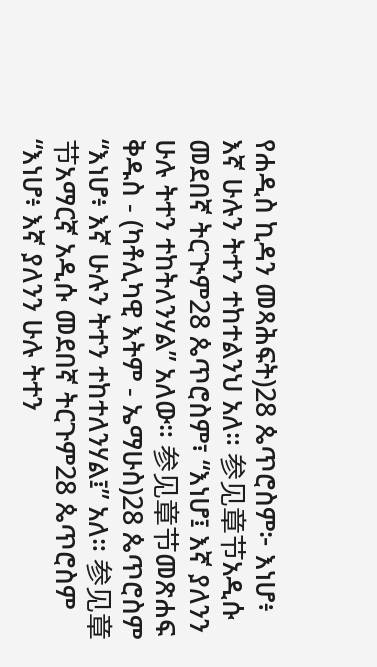የሐዲስ ኪዳን መጻሕፍት)28 ጴጥሮስም፦ እነሆ፥ እኛ ሁሉን ትተን ተከተልንህ አለ። 参见章节አዲሱ መደበኛ ትርጒም28 ጴጥሮስም፣ “እነሆ፤ እኛ ያለንን ሁሉ ትተን ተከትለንሃል” አለው። 参见章节መጽሐፍ ቅዱስ - (ካቶሊካዊ እትም - ኤማሁስ)28 ጴጥሮስም “እነሆ፥ እኛ ሁሉን ትተን ተከተለንሃል፤” አለ። 参见章节አማርኛ አዲሱ መደበኛ ትርጉም28 ጴጥሮስም “እነሆ፥ እኛ ያለንን ሁሉ ትተን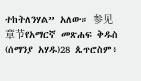ተከትለንሃል” አለው። 参见章节የአማርኛ መጽሐፍ ቅዱስ (ሰማንያ አሃዱ)28 ጴጥሮስም፥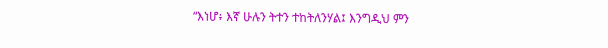“እነሆ፥ እኛ ሁሉን ትተን ተከትለንሃል፤ እንግዲህ ምን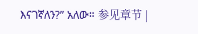እናገኛለን?” አለው። 参见章节 |